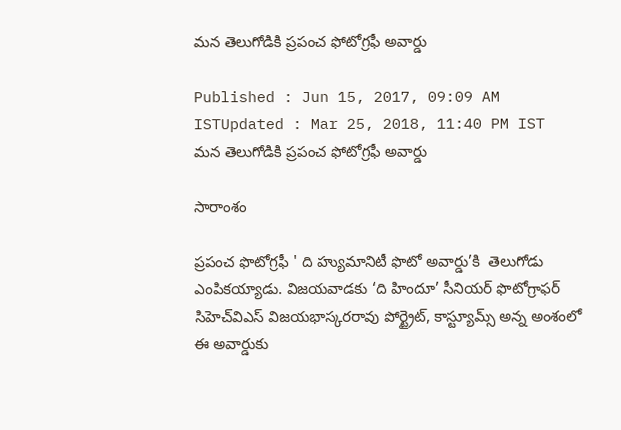మన తెలుగోడికి ప్రపంచ ఫోటోగ్రఫీ అవార్డు

Published : Jun 15, 2017, 09:09 AM ISTUpdated : Mar 25, 2018, 11:40 PM IST
మన తెలుగోడికి ప్రపంచ ఫోటోగ్రఫీ అవార్డు

సారాంశం

ప్రపంచ ఫొటోగ్రఫీ ' ది హ్యుమానిటీ ఫొటో అవార్డు’కి  తెలుగోడు ఎంపికయ్యాడు. విజయవాడకు ‘ది హిందూ’ సీనియర్‌ ఫొటోగ్రాఫర్‌ సిహెచ్‌విఎస్‌ విజయభాస్కరరావు పోర్ట్రైట్, కాస్ట్యూమ్స్‌ అన్న అంశంలో ఈ అవార్డుకు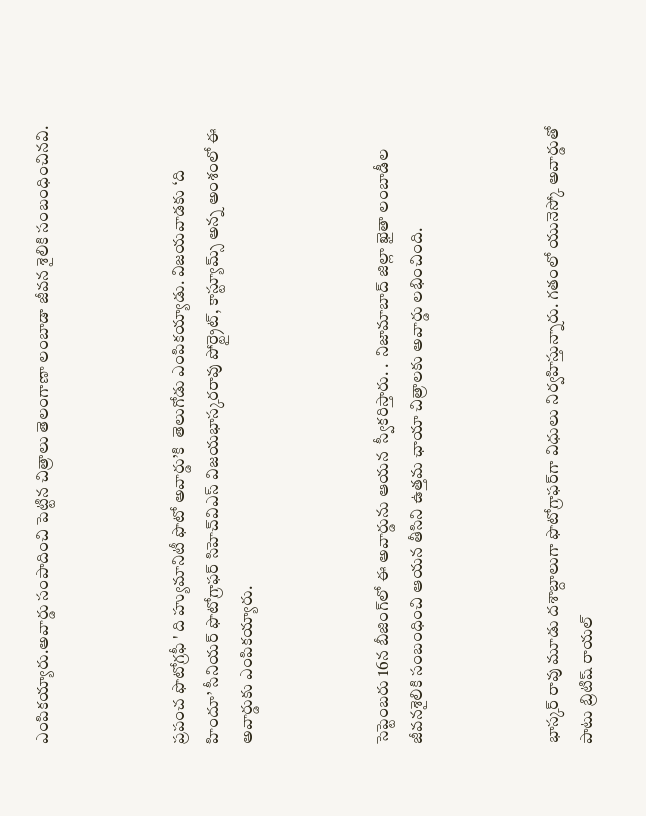ఎంపికయ్యారు.అవార్డు సంపాదించి పెట్టిన చిత్రాలు తెలంగాణా లంబాడా జీవన శైలికి సంబంధించినవి.



ప్రపంచ ఫొటోగ్రఫీ ' ది హ్యుమానిటీ ఫొటో అవార్డు’కి  తెలుగోడు ఎంపికయ్యాడు. విజయవాడకు ‘ది హిందూ’ సీనియర్‌ ఫొటోగ్రాఫర్‌ సిహెచ్‌విఎస్‌ విజయభాస్కరరావు పోర్ట్రైట్, కాస్ట్యూమ్స్‌ అన్న అంశంలో ఈ అవార్డుకు ఎంపికయ్యారు.



సెప్టెంబరు 16న బీజింగ్‌లో ఈ అవార్డును ఆయన  స్వీకరిస్తారు. .  నిజామాబాద్‌ జిల్లా ఖైతా లంబాడీల జీవనశైలికి సంబంధించి ఆయన తీసిని ఉత్తమ ఛాయా చిత్రాలకు అవార్డు లభించింది.



భాస్కర్ రావు మూడు దశాబ్దాలుగా ఫొటోగ్రాఫర్‌గా విధులు నిర్వహిస్తున్నారు. గతంలో యునెస్కో అవార్డుతో పాటు బ్రిటిష్‌ రాయల్‌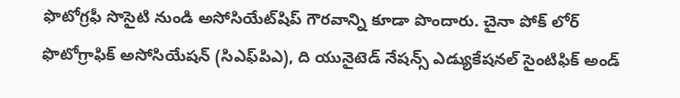ఫొటోగ్రఫీ సొసైటి నుండి అసోసియేట్‌షిప్‌ గౌరవాన్ని కూడా పొందారు. చైనా పోక్ లోర్‌ ఫొటోగ్రాఫిక్‌ అసోసియేషన్‌ (సిఎఫ్‌పిఎ), ది యునైటెడ్‌ నేషన్స్‌ ఎడ్యుకేషనల్‌ సైంటిఫిక్‌ అండ్‌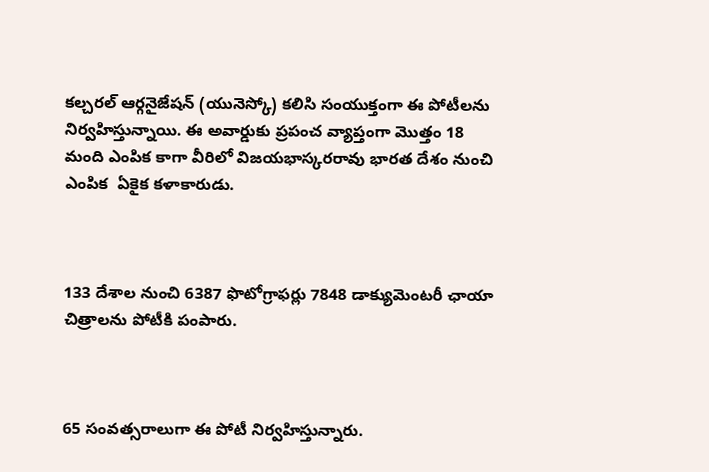కల్చరల్‌ ఆర్గనైజేషన్‌ (యునెస్కో) కలిసి సంయుక్తంగా ఈ పోటీలను నిర్వహిస్తున్నాయి. ఈ అవార్డుకు ప్రపంచ వ్యాప్తంగా మొత్తం 18 మంది ఎంపిక కాగా వీరిలో విజయభాస్కరరావు భారత దేశం నుంచి ఎంపిక  ఏకైక కళాకారుడు.



133 దేశాల నుంచి 6387 ఫొటోగ్రాఫర్లు 7848 డాక్యుమెంటరీ ఛాయా చిత్రాలను పోటీకి పంపారు.



65 సంవత్సరాలుగా ఈ పోటీ నిర్వహిస్తున్నారు.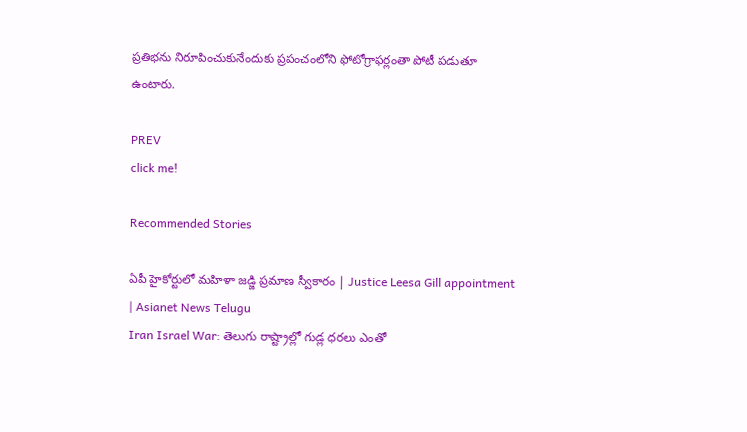ప్రతిభను నిరూపించుకునేందుకు ప్రపంచంలోని ఫోటోగ్రాఫర్లంతా పోటీ పడుతూ ఉంటారు.

PREV
click me!

Recommended Stories

ఏపీ హైకోర్టులో మహిళా జడ్జి ప్రమాణ స్వీకారం | Justice Leesa Gill appointment | Asianet News Telugu
Iran Israel War: తెలుగు రాష్ట్రాల్లో గుడ్ల ధరలు ఎంతో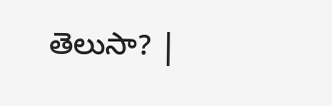తెలుసా? |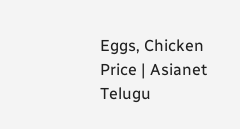Eggs, Chicken Price | Asianet Telugu